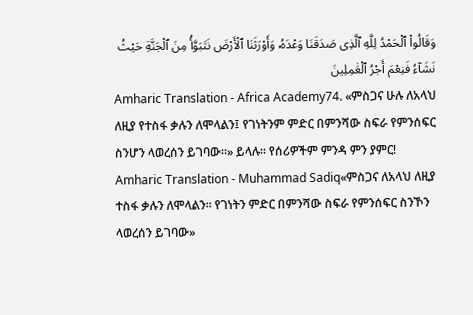وَقَالُوا۟ ٱلْحَمْدُ لِلَّهِ ٱلَّذِى صَدَقَنَا وَعْدَهُۥ وَأَوْرَثَنَا ٱلْأَرْضَ نَتَبَوَّأُ مِنَ ٱلْجَنَّةِ حَيْثُ نَشَآءُ فَنِعْمَ أَجْرُ ٱلْعَٰمِلِينَ
Amharic Translation - Africa Academy74. «ምስጋና ሁሉ ለአላህ ለዚያ የተስፋ ቃሉን ለሞላልን፤ የገነትንም ምድር በምንሻው ስፍራ የምንሰፍር ስንሆን ላወረሰን ይገባው።» ይላሉ። የሰሪዎችም ምንዳ ምን ያምር!
Amharic Translation - Muhammad Sadiq«ምስጋና ለአላህ ለዚያ ተስፋ ቃሉን ለሞላልን፡፡ የገነትን ምድር በምንሻው ስፍራ የምንሰፍር ስንኾን ላወረሰን ይገባው»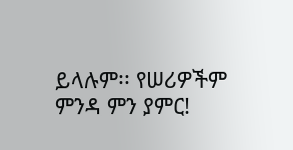ይላሉም፡፡ የሠሪዎችም ምንዳ ምን ያምር!